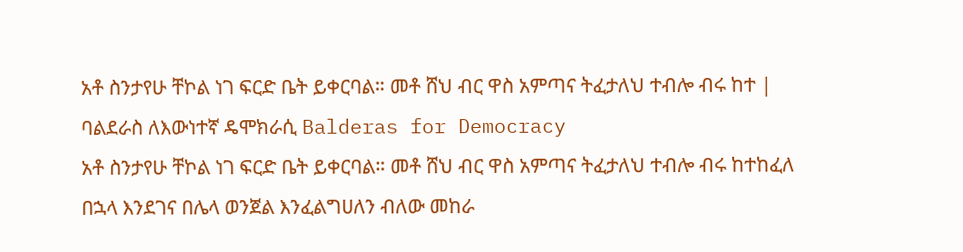አቶ ስንታየሁ ቸኮል ነገ ፍርድ ቤት ይቀርባል። መቶ ሸህ ብር ዋስ አምጣና ትፈታለህ ተብሎ ብሩ ከተ | ባልደራስ ለእውነተኛ ዴሞክራሲ Balderas for Democracy
አቶ ስንታየሁ ቸኮል ነገ ፍርድ ቤት ይቀርባል። መቶ ሸህ ብር ዋስ አምጣና ትፈታለህ ተብሎ ብሩ ከተከፈለ በኋላ እንደገና በሌላ ወንጀል እንፈልግሀለን ብለው መከራ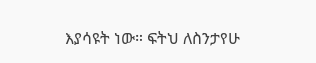እያሳዩት ነው። ፍትህ ለስንታየሁ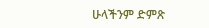ሁላችንም ድምጽ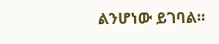ልንሆነው ይገባል።